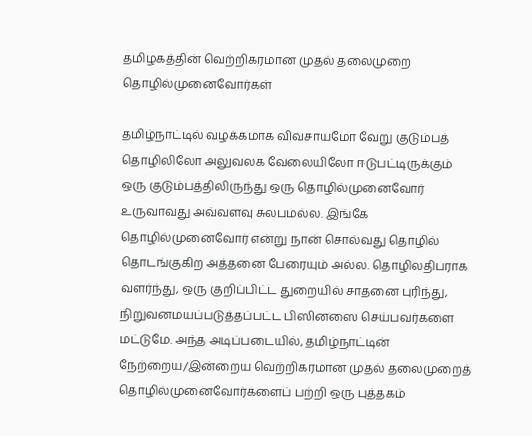தமிழகத்தின் வெற்றிகரமான முதல் தலைமுறை தொழில்முனைவோர்கள்

தமிழ்நாட்டில் வழக்கமாக விவசாயமோ வேறு குடும்பத் தொழிலிலோ அலுவலக வேலையிலோ ஈடுபட்டிருக்கும் ஒரு குடும்பத்திலிருந்து ஒரு தொழில்முனைவோர் உருவாவது அவ்வளவு சுலபமல்ல. இங்கே தொழில்முனைவோர் என்று நான் சொல்வது தொழில் தொடங்குகிற அத்தனை பேரையும் அல்ல. தொழிலதிபராக வளர்ந்து, ஒரு குறிப்பிட்ட துறையில் சாதனை புரிந்து, நிறுவனமயப்படுத்தப்பட்ட பிஸினஸை செய்பவர்களை மட்டுமே. அந்த அடிப்படையில், தமிழ்நாட்டின் நேற்றைய/இன்றைய வெற்றிகரமான முதல் தலைமுறைத் தொழில்முனைவோர்களைப் பற்றி ஒரு புத்தகம்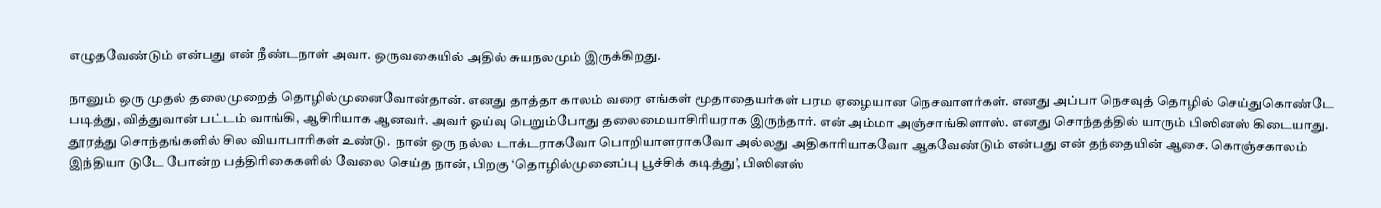எழுதவேண்டும் என்பது என் நீண்டநாள் அவா. ஒருவகையில் அதில் சுயநலமும் இருக்கிறது.

நானும் ஒரு முதல் தலைமுறைத் தொழில்முனைவோன்தான். எனது தாத்தா காலம் வரை எங்கள் மூதாதையர்கள் பரம ஏழையான நெசவாளர்கள். எனது அப்பா நெசவுத் தொழில் செய்துகொண்டே படித்து, வித்துவான் பட்டம் வாங்கி, ஆசிரியாக ஆனவர். அவர் ஓய்வு பெறும்போது தலைமையாசிரியராக இருந்தார். என் அம்மா அஞ்சாங்கிளாஸ். எனது சொந்தத்தில் யாரும் பிஸினஸ் கிடையாது. தூரத்து சொந்தங்களில் சில வியாபாரிகள் உண்டு.  நான் ஒரு நல்ல டாக்டராகவோ பொறியாளராகவோ அல்லது அதிகாரியாகவோ ஆகவேண்டும் என்பது என் தந்தையின் ஆசை. கொஞ்சகாலம் இந்தியா டுடே போன்ற பத்திரிகைகளில் வேலை செய்த நான், பிறகு ‘தொழில்முனைப்பு பூச்சிக் கடித்து’, பிஸினஸ்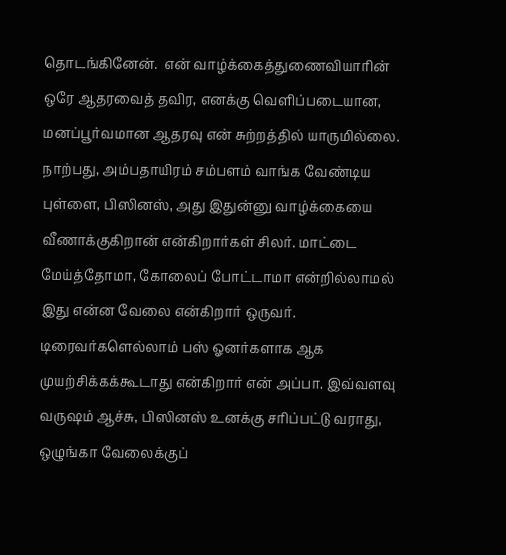தொடங்கினேன்.  என் வாழ்க்கைத்துணைவியாரின் ஒரே ஆதரவைத் தவிர, எனக்கு வெளிப்படையான, மனப்பூர்வமான ஆதரவு என் சுற்றத்தில் யாருமில்லை. நாற்பது, அம்பதாயிரம் சம்பளம் வாங்க வேண்டிய புள்ளை, பிஸினஸ், அது இதுன்னு வாழ்க்கையை வீணாக்குகிறான் என்கிறார்கள் சிலர். மாட்டை மேய்த்தோமா, கோலைப் போட்டாமா என்றில்லாமல் இது என்ன வேலை என்கிறார் ஒருவர். டிரைவர்களெல்லாம் பஸ் ஓனர்களாக ஆக முயற்சிக்கக்கூடாது என்கிறார் என் அப்பா. இவ்வளவு வருஷம் ஆச்சு, பிஸினஸ் உனக்கு சரிப்பட்டு வராது, ஒழுங்கா வேலைக்குப்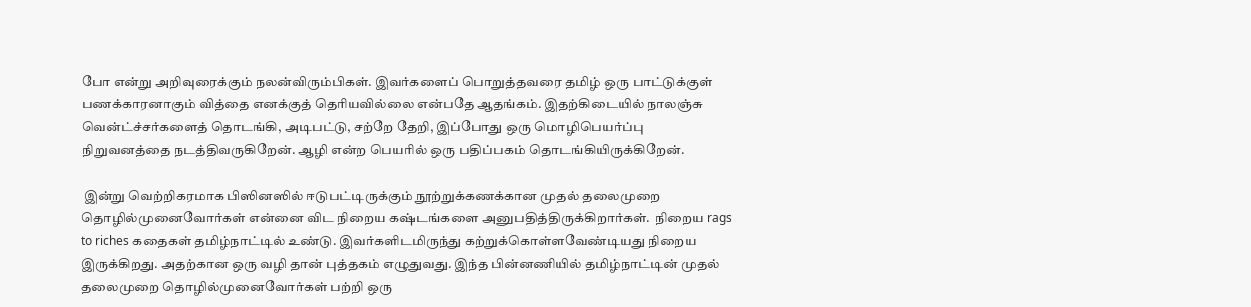போ என்று அறிவுரைக்கும் நலன்விரும்பிகள். இவர்களைப் பொறுத்தவரை தமிழ் ஒரு பாட்டுக்குள் பணக்காரனாகும் வித்தை எனக்குத் தெரியவில்லை என்பதே ஆதங்கம். இதற்கிடையில் நாலஞ்சு வென்ட்ச்சர்களைத் தொடங்கி, அடிபட்டு, சற்றே தேறி, இப்போது ஒரு மொழிபெயர்ப்பு நிறுவனத்தை நடத்திவருகிறேன். ஆழி என்ற பெயரில் ஒரு பதிப்பகம் தொடங்கியிருக்கிறேன்.

 இன்று வெற்றிகரமாக பிஸினஸில் ஈடுபட்டிருக்கும் நூற்றுக்கணக்கான முதல் தலைமுறை தொழில்முனைவோர்கள் என்னை விட நிறைய கஷ்டங்களை அனுபதித்திருக்கிறார்கள்.  நிறைய rags to riches கதைகள் தமிழ்நாட்டில் உண்டு. இவர்களிடமிருந்து கற்றுக்கொள்ளவேண்டியது நிறைய இருக்கிறது. அதற்கான ஒரு வழி தான் புத்தகம் எழுதுவது. இந்த பின்னணியில் தமிழ்நாட்டின் முதல் தலைமுறை தொழில்முனைவோர்கள் பற்றி ஒரு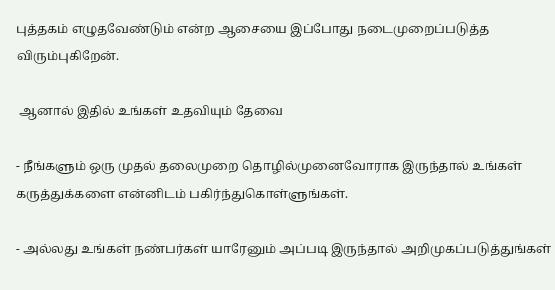புத்தகம் எழுதவேண்டும் என்ற ஆசையை இப்போது நடைமுறைப்படுத்த விரும்புகிறேன்.

 ஆனால் இதில் உங்கள் உதவியும் தேவை

- நீங்களும் ஒரு முதல் தலைமுறை தொழில்முனைவோராக இருந்தால் உங்கள் கருத்துக்களை என்னிடம் பகிர்ந்துகொள்ளுங்கள்.

- அல்லது உங்கள் நண்பர்கள் யாரேனும் அப்படி இருந்தால் அறிமுகப்படுத்துங்கள்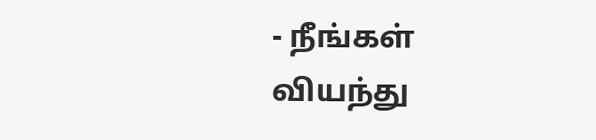- நீங்கள் வியந்து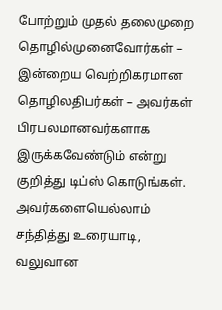போற்றும் முதல் தலைமுறை தொழில்முனைவோர்கள் – இன்றைய வெற்றிகரமான தொழிலதிபர்கள் – அவர்கள் பிரபலமானவர்களாக இருக்கவேண்டும் என்று குறித்து டிப்ஸ் கொடுங்கள். அவர்களையெல்லாம் சந்தித்து உரையாடி, வலுவான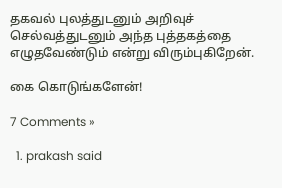தகவல் புலத்துடனும் அறிவுச் செல்வத்துடனும் அந்த புத்தகத்தை எழுதவேண்டும் என்று விரும்புகிறேன்.

கை கொடுங்களேன்!

7 Comments »

  1. prakash said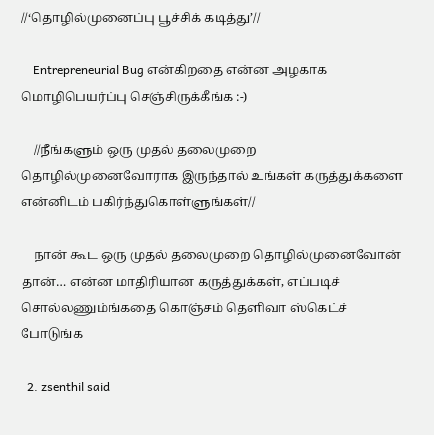//‘தொழில்முனைப்பு பூச்சிக் கடித்து’//

    Entrepreneurial Bug என்கிறதை என்ன அழகாக மொழிபெயர்ப்பு செஞ்சிருக்கீங்க :-)

    //நீங்களும் ஒரு முதல் தலைமுறை தொழில்முனைவோராக இருந்தால் உங்கள் கருத்துக்களை என்னிடம் பகிர்ந்துகொள்ளுங்கள்//

    நான் கூட ஒரு முதல் தலைமுறை தொழில்முனைவோன் தான்… என்ன மாதிரியான கருத்துக்கள், எப்படிச் சொல்லணும்ங்கதை கொஞ்சம் தெளிவா ஸ்கெட்ச் போடுங்க

  2. zsenthil said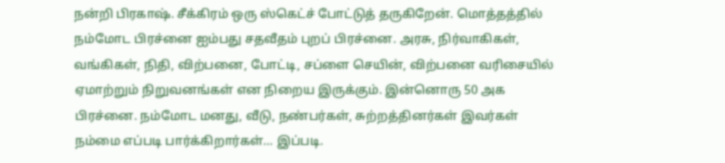நன்றி பிரகாஷ். சீக்கிரம் ஒரு ஸ்கெட்ச் போட்டுத் தருகிறேன். மொத்தத்தில் நம்மோட பிரச்னை ஐம்பது சதவீதம் புறப் பிரச்னை. அரசு, நிர்வாகிகள், வங்கிகள், நிதி, விற்பனை, போட்டி, சப்ளை செயின், விற்பனை வரிசையில் ஏமாற்றும் நிறுவனங்கள் என நிறைய இருக்கும். இன்னொரு 50 அக பிரச்னை. நம்மோட மனது, வீடு, நண்பர்கள், சுற்றத்தினர்கள் இவர்கள் நம்மை எப்படி பார்க்கிறார்கள்… இப்படி.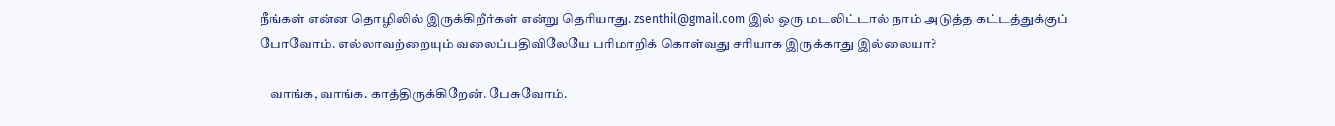நீங்கள் என்ன தொழிலில் இருக்கிறீர்கள் என்று தெரியாது. zsenthil@gmail.com இல் ஒரு மடலிட்டால் நாம் அடுத்த கட்டத்துக்குப் போவோம். எல்லாவற்றையும் வலைப்பதிவிலேயே பரிமாறிக் கொள்வது சரியாக இருக்காது இல்லையா?

    வாங்க, வாங்க. காத்திருக்கிறேன். பேசுவோம்.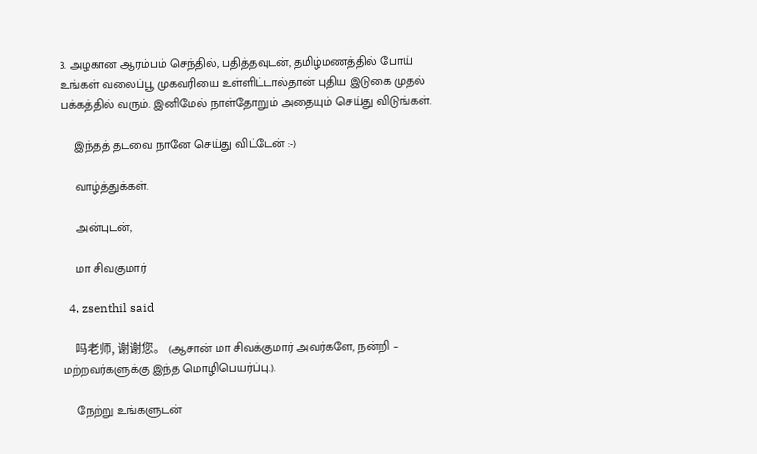3. அழகான ஆரம்பம் செந்தில், பதித்தவுடன், தமிழ்மணத்தில் போய் உங்கள் வலைப்பூ முகவரியை உள்ளிட்டால்தான் புதிய இடுகை முதல் பக்கத்தில் வரும். இனிமேல் நாள்தோறும் அதையும் செய்து விடுங்கள்.

    இந்தத் தடவை நானே செய்து விட்டேன் :-)

    வாழ்த்துக்கள்.

    அன்புடன்,

    மா சிவகுமார்

  4. zsenthil said

    吗老师, 谢谢您。 (ஆசான் மா சிவக்குமார் அவர்களே, நன்றி – மற்றவர்களுக்கு இந்த மொழிபெயர்ப்பு.).

    நேற்று உங்களுடன்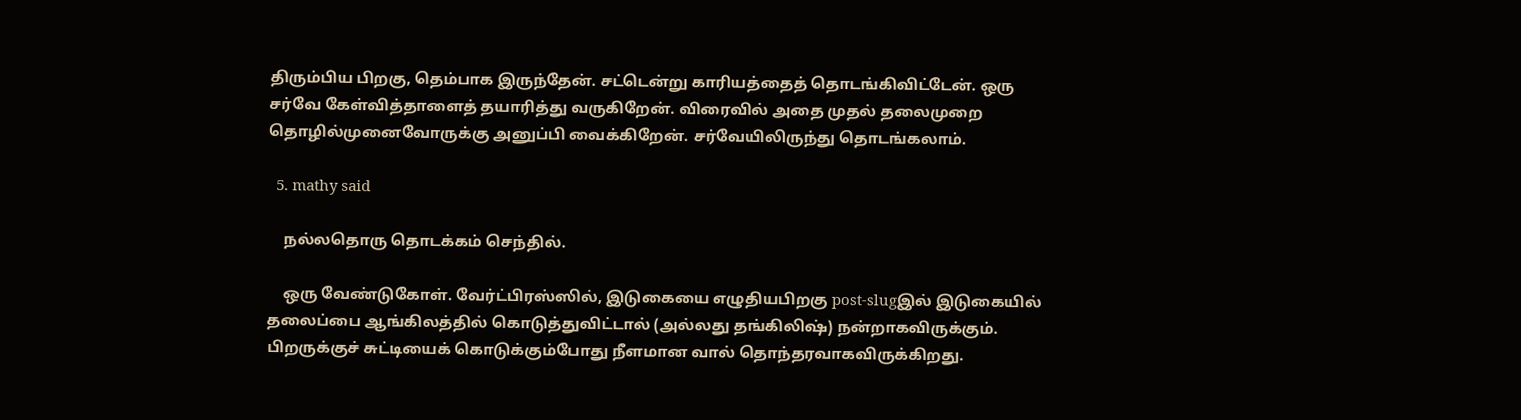திரும்பிய பிறகு, தெம்பாக இருந்தேன். சட்டென்று காரியத்தைத் தொடங்கிவிட்டேன். ஒரு சர்வே கேள்வித்தாளைத் தயாரித்து வருகிறேன். விரைவில் அதை முதல் தலைமுறை தொழில்முனைவோருக்கு அனுப்பி வைக்கிறேன். சர்வேயிலிருந்து தொடங்கலாம்.

  5. mathy said

    நல்லதொரு தொடக்கம் செந்தில்.

    ஒரு வேண்டுகோள். வேர்ட்பிரஸ்ஸில், இடுகையை எழுதியபிறகு post-slugஇல் இடுகையில் தலைப்பை ஆங்கிலத்தில் கொடுத்துவிட்டால் (அல்லது தங்கிலிஷ்) நன்றாகவிருக்கும். பிறருக்குச் சுட்டியைக் கொடுக்கும்போது நீளமான வால் தொந்தரவாகவிருக்கிறது.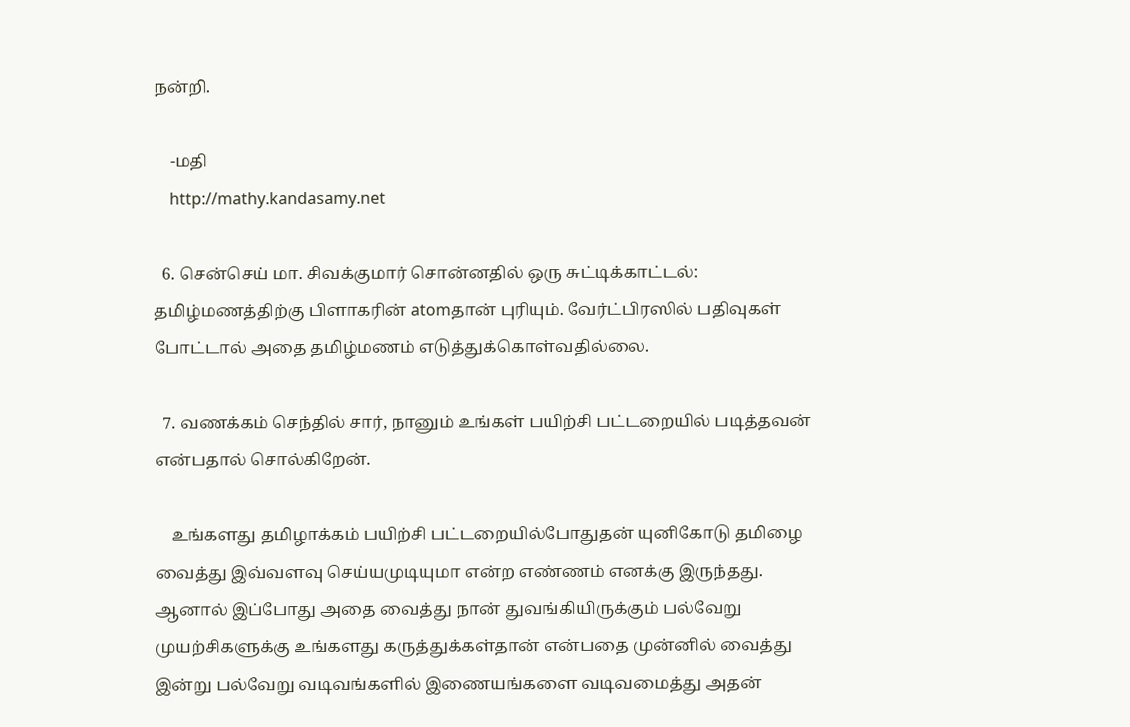நன்றி.

    -மதி
    http://mathy.kandasamy.net

  6. சென்செய் மா. சிவக்குமார் சொன்னதில் ஒரு சுட்டிக்காட்டல்: தமிழ்மணத்திற்கு பிளாகரின் atomதான் புரியும். வேர்ட்பிரஸில் பதிவுகள் போட்டால் அதை தமிழ்மணம் எடுத்துக்கொள்வதில்லை.

  7. வணக்கம் செந்தில் சார், நானும் உங்கள் பயிற்சி பட்டறையில் படித்தவன் என்பதால் சொல்கிறேன்.

    உங்களது தமிழாக்கம் பயிற்சி பட்டறையில்போதுதன் யுனிகோடு தமிழை வைத்து இவ்வளவு செய்யமுடியுமா என்ற எண்ணம் எனக்கு இருந்தது. ஆனால் இப்போது அதை வைத்து நான் துவங்கியிருக்கும் பல்வேறு முயற்சிகளுக்கு உங்களது கருத்துக்கள்தான் என்பதை முன்னில் வைத்து இன்று பல்வேறு வடிவங்களில் இணையங்களை வடிவமைத்து அதன்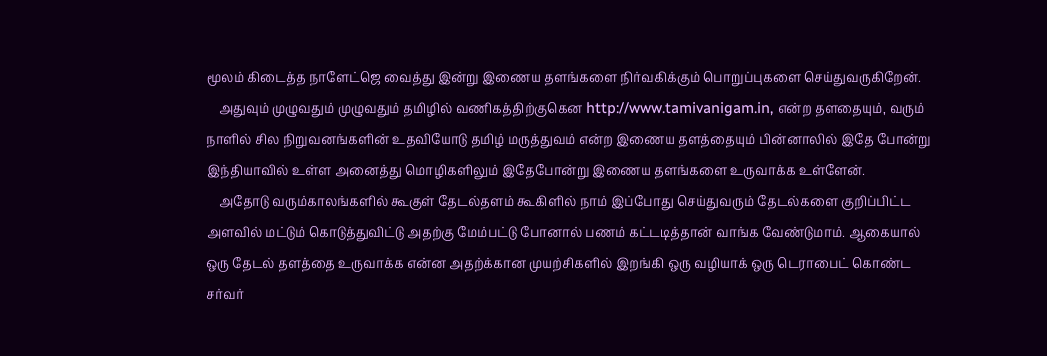மூலம் கிடைத்த நாளேட்ஜெ வைத்து இன்று இணைய தளங்களை நிர்வகிக்கும் பொறுப்புகளை செய்துவருகிறேன்.
    அதுவும் முழுவதும் முழுவதும் தமிழில் வணிகத்திற்குகென http://www.tamivanigam.in, என்ற தளதையும், வரும் நாளில் சில நிறுவனங்களின் உதவியோடு தமிழ் மருத்துவம் என்ற இணைய தளத்தையும் பின்னாலில் இதே போன்று இந்தியாவில் உள்ள அனைத்து மொழிகளிலும் இதேபோன்று இணைய தளங்களை உருவாக்க உள்ளேன்.
    அதோடு வரும்காலங்களில் கூகுள் தேடல்தளம் கூகிளில் நாம் இப்போது செய்துவரும் தேடல்களை குறிப்பிட்ட அளவில் மட்டும் கொடுத்துவிட்டு அதற்கு மேம்பட்டு போனால் பணம் கட்டடித்தான் வாங்க வேண்டுமாம். ஆகையால் ஒரு தேடல் தளத்தை உருவாக்க என்ன அதற்க்கான முயற்சிகளில் இறங்கி ஒரு வழியாக் ஒரு டெராபைட் கொண்ட சர்வர்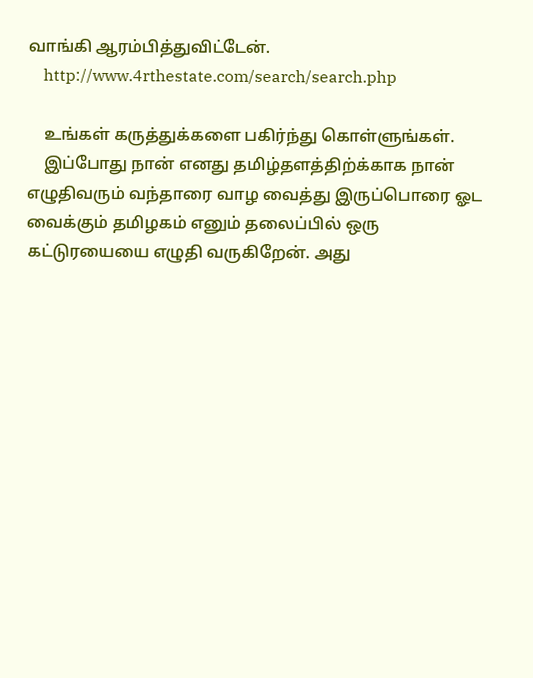வாங்கி ஆரம்பித்துவிட்டேன்.
    http://www.4rthestate.com/search/search.php

    உங்கள் கருத்துக்களை பகிர்ந்து கொள்ளுங்கள்.
    இப்போது நான் எனது தமிழ்தளத்திற்க்காக நான் எழுதிவரும் வந்தாரை வாழ வைத்து இருப்பொரை ஓட வைக்கும் தமிழகம் எனும் தலைப்பில் ஒரு கட்டுரயையை எழுதி வருகிறேன். அது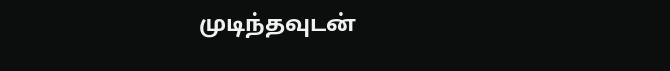முடிந்தவுடன்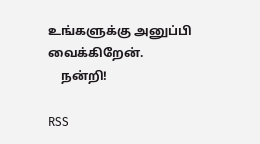உங்களுக்கு அனுப்பி வைக்கிறேன்.
    நன்றி!

RSS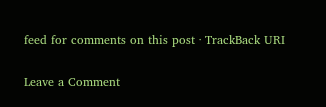feed for comments on this post · TrackBack URI

Leave a Comment